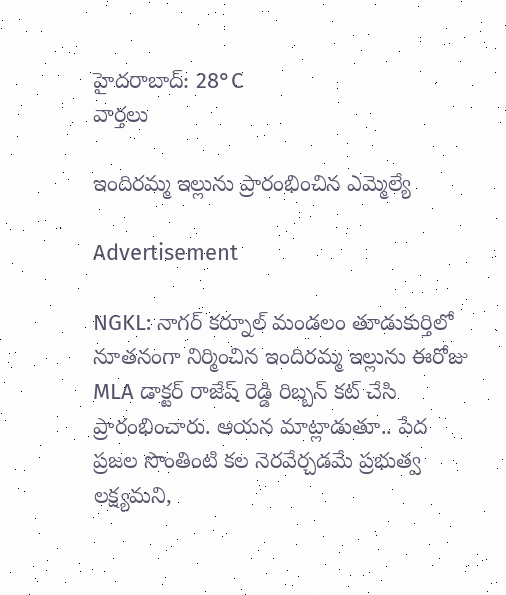హైదరాబాద్: 28°C
వార్తలు

ఇందిరమ్మ ఇల్లును ప్రారంభించిన ఎమ్మెల్యే

Advertisement

NGKL: నాగర్ కర్నూల్ మండలం తూడుకుర్తిలో నూతనంగా నిర్మించిన ఇందిరమ్మ ఇల్లును ఈరోజు MLA డాక్టర్ రాజేష్ రెడ్డి రిబ్బన్ కట్ చేసి ప్రారంభించారు. ఆయన మాట్లాడుతూ.. పేద ప్రజల సొంతింటి కల నెరవేర్చడమే ప్రభుత్వ లక్ష్యమని,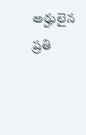అర్హులైన ప్రతి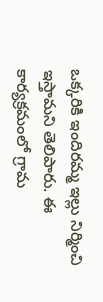ఒక్కరికి ఇందిరమ్మ ఇల్లు నిర్మించి ఇస్తామని తెలిపారు. ఈ కార్యక్రమంలో గ్రామ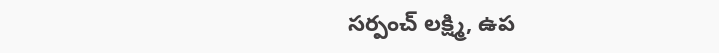సర్పంచ్ లక్ష్మి, ఉప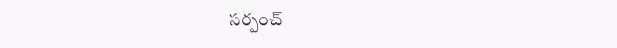సర్పంచ్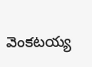వెంకటయ్య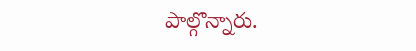పాల్గొన్నారు.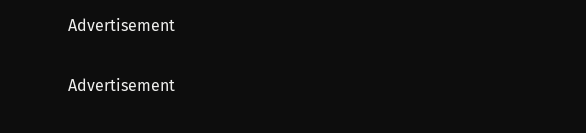Advertisement

Advertisement